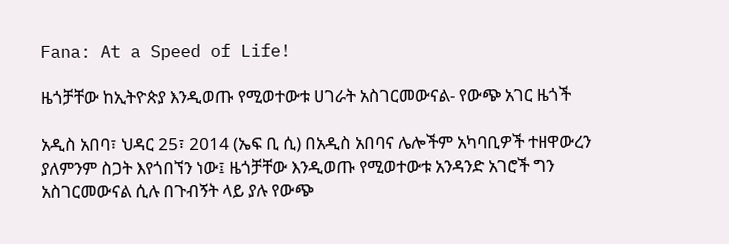Fana: At a Speed of Life!

ዜጎቻቸው ከኢትዮጵያ እንዲወጡ የሚወተውቱ ሀገራት አስገርመውናል- የውጭ አገር ዜጎች

አዲስ አበባ፣ ህዳር 25፣ 2014 (ኤፍ ቢ ሲ) በአዲስ አበባና ሌሎችም አካባቢዎች ተዘዋውረን ያለምንም ስጋት እየጎበኘን ነው፤ ዜጎቻቸው እንዲወጡ የሚወተውቱ አንዳንድ አገሮች ግን አስገርመውናል ሲሉ በጉብኝት ላይ ያሉ የውጭ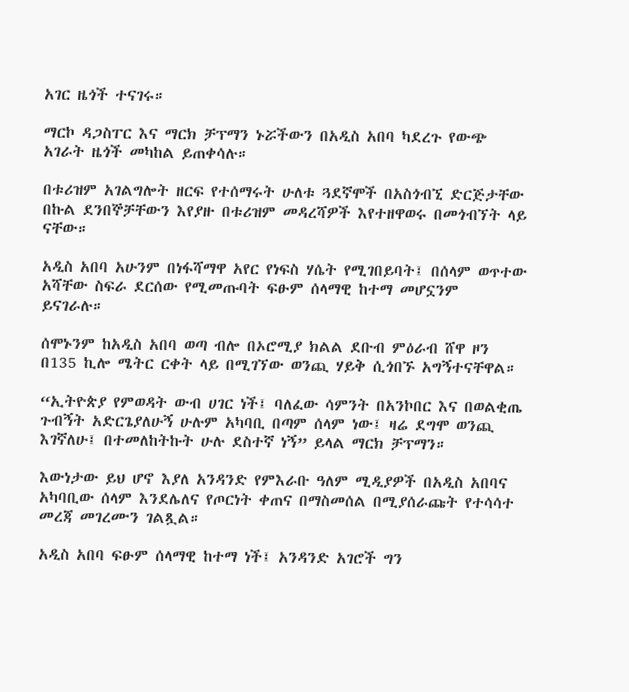አገር ዜጎች ተናገሩ።

ማርኮ ዳጋስፐር እና ማርክ ቻፕማን ኑሯችውን በአዲስ አበባ ካደረጉ የውጭ አገራት ዜጎች መካከል ይጠቀሳሉ።

በቱሪዝም አገልግሎት ዘርፍ የተሰማሩት ሁለቱ ጓደኛሞች በአስጎብኚ ድርጅታቸው በኩል ደንበኞቻቸውን እየያዙ በቱሪዝም መዳረሻዎች እየተዘዋወሩ በመጎብኘት ላይ ናቸው።

አዲስ አበባ አሁንም በነፋሻማዋ አየር የነፍስ ሃሴት የሚገበይባት፤ በሰላም ወጥተው አሻቸው ስፍራ ደርሰው የሚመጡባት ፍፁም ሰላማዊ ከተማ መሆኗንም ይናገራሉ።

ሰሞኑንም ከአዲስ አበባ ወጣ ብሎ በኦሮሚያ ክልል ደቡብ ምዕራብ ሸዋ ዞን በ135 ኪሎ ሜትር ርቀት ላይ በሚገኘው ወንጪ ሃይቅ ሲጎበኙ አግኝተናቸዋል።

“ኢትዮጵያ የምወዳት ውብ ሀገር ነች፤ ባለፈው ሳምንት በአንኮበር እና በወልቂጤ ጉብኝት አድርጌያለሁኝ ሁሉም አካባቢ በጣም ሰላም ነው፤ ዛሬ ደግሞ ወንጪ እገኛለሁ፤ በተመለከትኩት ሁሉ ደስተኛ ነኝ” ይላል ማርክ ቻፕማን።

እውነታው ይህ ሆኖ እያለ አንዳንድ የምእራቡ ዓለም ሚዲያዎች በአዲስ አበባና አካባቢው ሰላም እንደሌለና የጦርነት ቀጠና በማስመሰል በሚያሰራጩት የተሳሳተ መረጃ መገረሙን ገልጿል።

አዲስ አበባ ፍፁም ሰላማዊ ከተማ ነች፤ አንዳንድ አገሮች ግን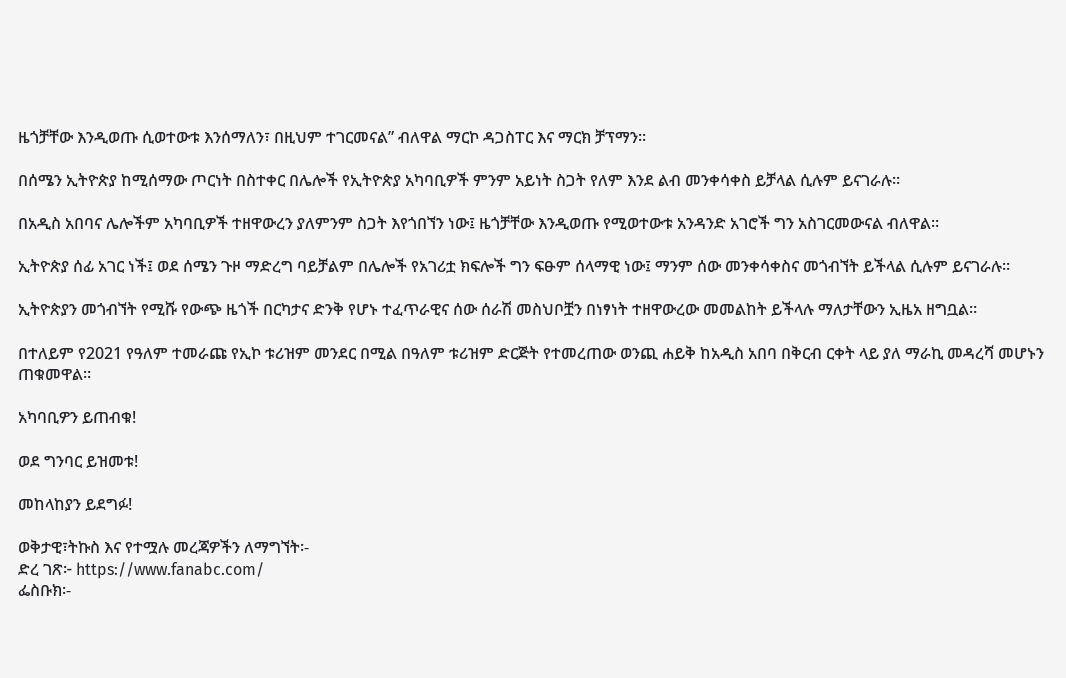ዜጎቻቸው እንዲወጡ ሲወተውቱ እንሰማለን፣ በዚህም ተገርመናል” ብለዋል ማርኮ ዳጋስፐር እና ማርክ ቻፕማን።

በሰሜን ኢትዮጵያ ከሚሰማው ጦርነት በስተቀር በሌሎች የኢትዮጵያ አካባቢዎች ምንም አይነት ስጋት የለም እንደ ልብ መንቀሳቀስ ይቻላል ሲሉም ይናገራሉ።

በአዲስ አበባና ሌሎችም አካባቢዎች ተዘዋውረን ያለምንም ስጋት እየጎበኘን ነው፤ ዜጎቻቸው እንዲወጡ የሚወተውቱ አንዳንድ አገሮች ግን አስገርመውናል ብለዋል።

ኢትዮጵያ ሰፊ አገር ነች፤ ወደ ሰሜን ጉዞ ማድረግ ባይቻልም በሌሎች የአገሪቷ ክፍሎች ግን ፍፁም ሰላማዊ ነው፤ ማንም ሰው መንቀሳቀስና መጎብኘት ይችላል ሲሉም ይናገራሉ።

ኢትዮጵያን መጎብኘት የሚሹ የውጭ ዜጎች በርካታና ድንቅ የሆኑ ተፈጥራዊና ሰው ሰራሽ መስህቦቿን በነፃነት ተዘዋውረው መመልከት ይችላሉ ማለታቸውን ኢዜአ ዘግቧል፡፡

በተለይም የ2021 የዓለም ተመራጩ የኢኮ ቱሪዝም መንደር በሚል በዓለም ቱሪዝም ድርጅት የተመረጠው ወንጪ ሐይቅ ከአዲስ አበባ በቅርብ ርቀት ላይ ያለ ማራኪ መዳረሻ መሆኑን ጠቁመዋል።

አካባቢዎን ይጠብቁ!

ወደ ግንባር ይዝመቱ!

መከላከያን ይደግፉ!

ወቅታዊ፣ትኩስ እና የተሟሉ መረጃዎችን ለማግኘት፡-
ድረ ገጽ፦ https://www.fanabc.com/
ፌስቡክ፡-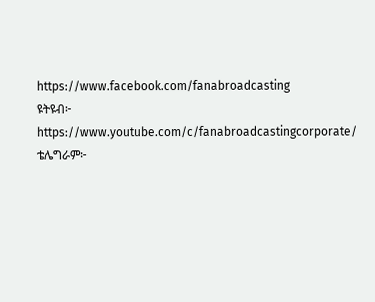https://www.facebook.com/fanabroadcasting
ዩትዩብ፦ https://www.youtube.com/c/fanabroadcastingcorporate/
ቴሌግራም፦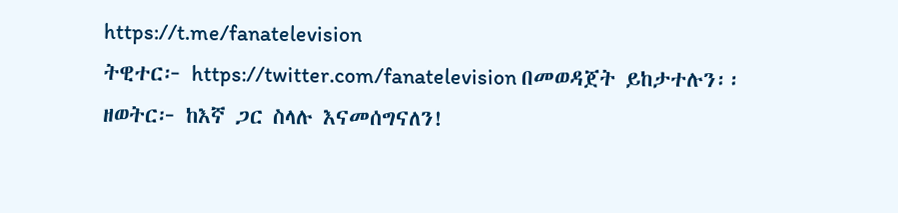https://t.me/fanatelevision
ትዊተር፦ https://twitter.com/fanatelevision በመወዳጀት ይከታተሉን፡፡
ዘወትር፦ ከእኛ ጋር ስላሉ እናመሰግናለን!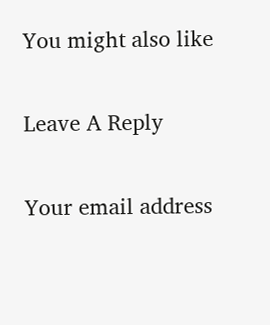You might also like

Leave A Reply

Your email address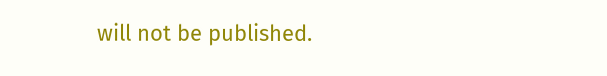will not be published.